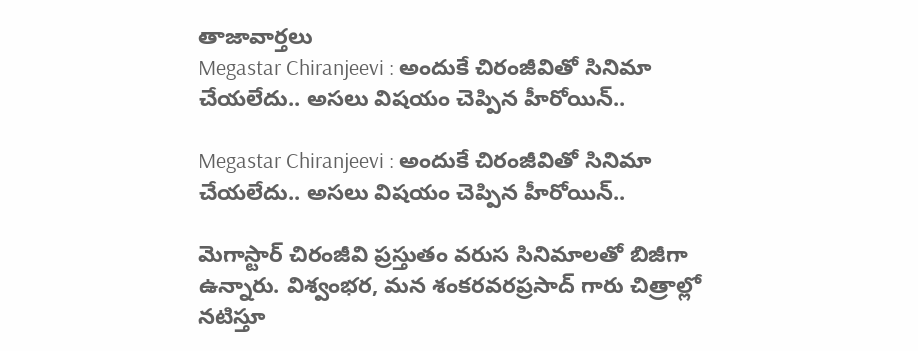తాజావార్తలు
Megastar Chiranjeevi : అందుకే చిరంజీవితో సినిమా చేయలేదు.. అసలు విషయం చెప్పిన హీరోయిన్..

Megastar Chiranjeevi : అందుకే చిరంజీవితో సినిమా చేయలేదు.. అసలు విషయం చెప్పిన హీరోయిన్..

మెగాస్టార్ చిరంజీవి ప్రస్తుతం వరుస సినిమాలతో బిజీగా ఉన్నారు. విశ్వంభర, మన శంకరవరప్రసాద్ గారు చిత్రాల్లో నటిస్తూ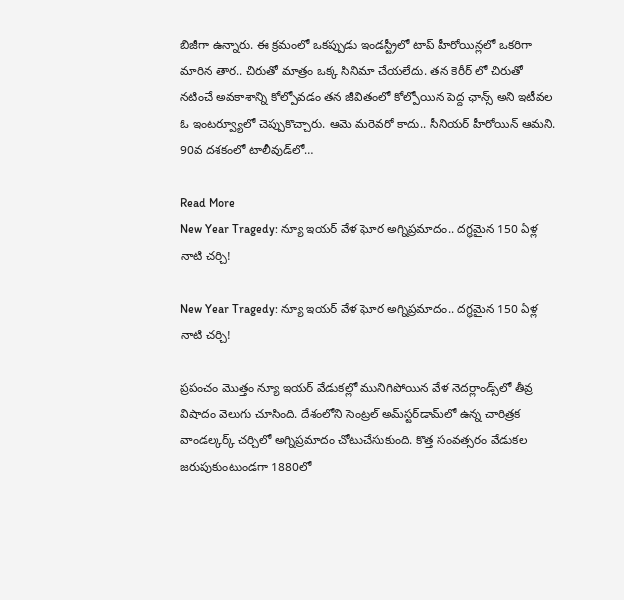బిజీగా ఉన్నారు. ఈ క్రమంలో ఒకప్పుడు ఇండస్ట్రీలో టాప్ హీరోయిన్లలో ఒకరిగా మారిన తార.. చిరుతో మాత్రం ఒక్క సినిమా చేయలేదు. తన కెరీర్ లో చిరుతో నటించే అవకాశాన్ని కోల్పోవడం తన జీవితంలో కోల్పోయిన పెద్ద ఛాన్స్ అని ఇటీవల ఓ ఇంటర్వ్యూలో చెప్పుకొచ్చారు. ఆమె మరెవరో కాదు.. సీనియర్ హీరోయిన్ ఆమని. 90వ దశకంలో టాలీవుడ్‌లో…

Read More
New Year Tragedy: న్యూ ఇయర్‌ వేళ ఘోర అగ్నిప్రమాదం.. దగ్ధమైన 150 ఏళ్ల నాటి చర్చి!

New Year Tragedy: న్యూ ఇయర్‌ వేళ ఘోర అగ్నిప్రమాదం.. దగ్ధమైన 150 ఏళ్ల నాటి చర్చి!

ప్రపంచం మొత్తం న్యూ ఇయర్ వేడుకల్లో మునిగిపోయిన వేళ నెదర్లాండ్స్‌లో తీవ్ర విషాదం వెలుగు చూసింది. దేశంలోని సెంట్రల్ అమ్‌స్టర్‌డామ్‌లో ఉన్న చారిత్రక వాండల్కర్క్ చర్చిలో అగ్నిప్రమాదం చోటుచేసుకుంది. కొత్త సంవత్సరం వేడుకల జరుపుకుంటుండగా 1880లో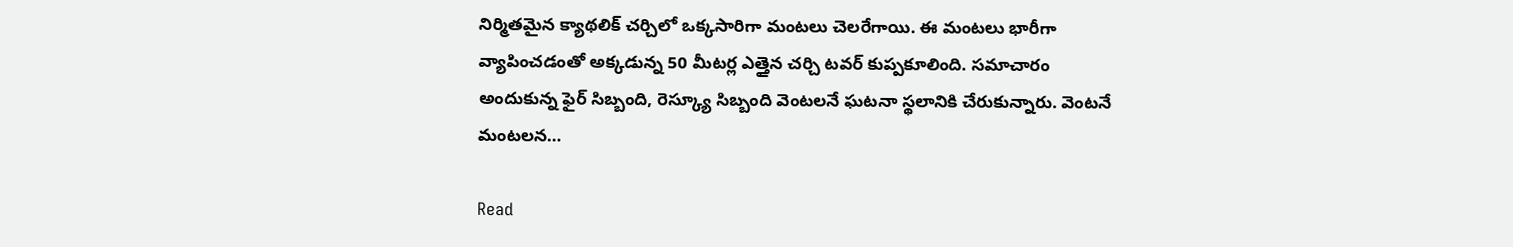నిర్మితమైన క్యాథలిక్ చర్చిలో ఒక్కసారిగా మంటలు చెలరేగాయి. ఈ మంటలు భారీగా వ్యాపించడంతో అక్కడున్న 50 మీటర్ల ఎత్తైన చర్చి టవర్ కుప్పకూలింది. సమాచారం అందుకున్న ఫైర్ సిబ్బంది, రెస్క్యూ సిబ్బంది వెంటలనే ఘటనా స్థలానికి చేరుకున్నారు. వెంటనే మంటలన…

Read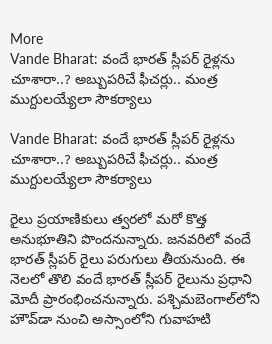More
Vande Bharat: వందే భారత్ స్లీపర్ రైళ్లను చూశారా..? అబ్బుపరిచే ఫీచర్లు.. మంత్ర ముగ్దులయ్యేలా సౌకర్యాలు

Vande Bharat: వందే భారత్ స్లీపర్ రైళ్లను చూశారా..? అబ్బుపరిచే ఫీచర్లు.. మంత్ర ముగ్దులయ్యేలా సౌకర్యాలు

రైలు ప్రయాణికులు త్వరలో మరో కొత్త అనుభూతిని పొందనున్నారు. జనవరిలో వందే భారత్ స్లీపర్ రైలు పరుగులు తీయనుంది. ఈ నెలలో తొలి వందే భారత్ స్లీపర్ రైలును ప్రధాని మోదీ ప్రారంభించనున్నారు. పశ్చిమబెంగాల్‌లోని హౌవ్‌డా నుంచి అస్సాంలోని గువాహటి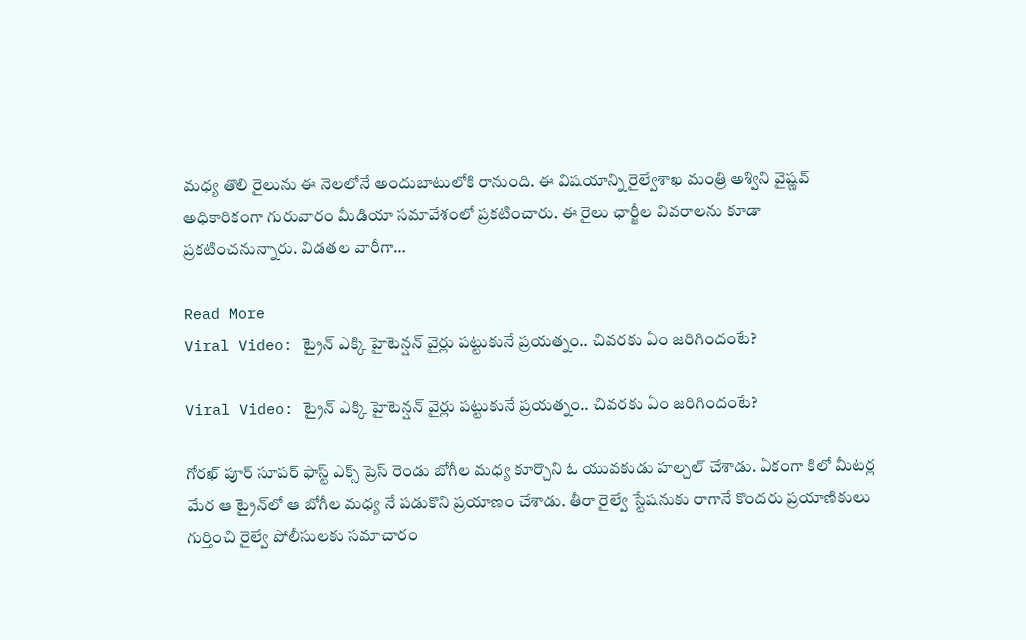మధ్య తొలి రైలును ఈ నెలలోనే అందుబాటులోకి రానుంది. ఈ విషయాన్ని రైల్వేశాఖ మంత్రి అశ్విని వైష్ణవ్ అధికారికంగా గురువారం మీడియా సమావేశంలో ప్రకటించారు. ఈ రైలు ఛార్జీల వివరాలను కూడా ప్రకటించనున్నారు. విడతల వారీగా…

Read More
Viral Video: ట్రైన్‌ ఎక్కి హైటెన్షన్ వైర్లు పట్టుకునే ప్రయత్నం.. చివరకు ఏం జరిగిందంటే?

Viral Video: ట్రైన్‌ ఎక్కి హైటెన్షన్ వైర్లు పట్టుకునే ప్రయత్నం.. చివరకు ఏం జరిగిందంటే?

గోరఖ్ పూర్ సూపర్ ఫాస్ట్ ఎక్స్ ప్రెస్ రెండు బోగీల మధ్య కూర్చొని ఓ యువకుడు హల్చల్ చేశాడు. ఏకంగా కిలో మీటర్ల మేర ఆ ట్రైన్‌లో ఆ బోగీల మధ్య నే పడుకొని ప్రయాణం చేశాడు. తీరా రైల్వే స్టేషనుకు రాగానే కొందరు ప్రయాణికులు గుర్తించి రైల్వే పోలీసులకు సమాచారం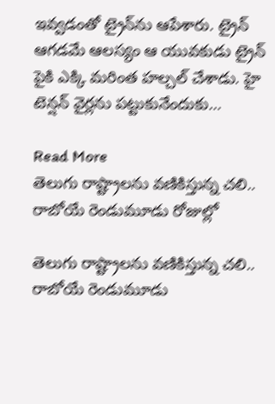ఇవ్వడంతో ట్రైన్‌ను ఆపేశారు. ట్రైన్ ఆగడమే ఆలస్యం ఆ యువకుడు ట్రైన్ పైకి ఎక్కి మరింత హల్చల్ చేశాడు. హై టెన్షన్ వైర్లను పట్టుకునేందుకు…

Read More
తెలుగు రాష్ట్రాలను వణికిస్తున్న చలి.. రాబోయే రెండుమూడు రోజుల్లో

తెలుగు రాష్ట్రాలను వణికిస్తున్న చలి.. రాబోయే రెండుమూడు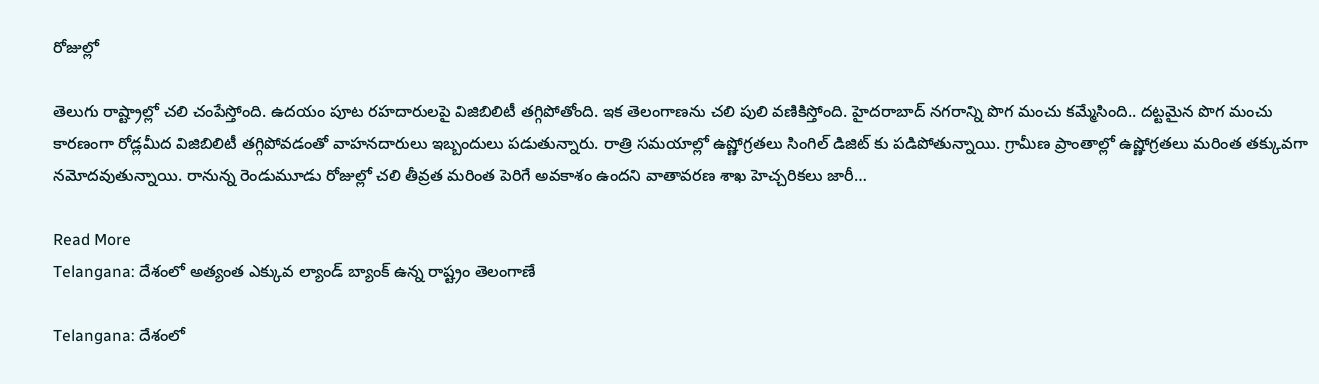రోజుల్లో

తెలుగు రాష్ట్రాల్లో చలి చంపేస్తోంది. ఉదయం పూట రహదారులపై విజిబిలిటీ తగ్గిపోతోంది. ఇక తెలంగాణను చలి పులి వణికిస్తోంది. హైదరాబాద్ నగరాన్ని పొగ మంచు కమ్మేసింది.. దట్టమైన పొగ మంచు కారణంగా రోడ్లమీద విజిబిలిటీ తగ్గిపోవడంతో వాహనదారులు ఇబ్బందులు పడుతున్నారు. రాత్రి సమయాల్లో ఉష్ణోగ్రతలు సింగిల్ డిజిట్ కు పడిపోతున్నాయి. గ్రామీణ ప్రాంతాల్లో ఉష్ణోగ్రతలు మరింత తక్కువగా నమోదవుతున్నాయి. రానున్న రెండుమూడు రోజుల్లో చలి తీవ్రత మరింత పెరిగే అవకాశం ఉందని వాతావరణ శాఖ హెచ్చరికలు జారీ…

Read More
Telangana: దేశంలో అత్యంత ఎక్కువ ల్యాండ్ బ్యాంక్ ఉన్న రాష్ట్రం తెలంగాణే

Telangana: దేశంలో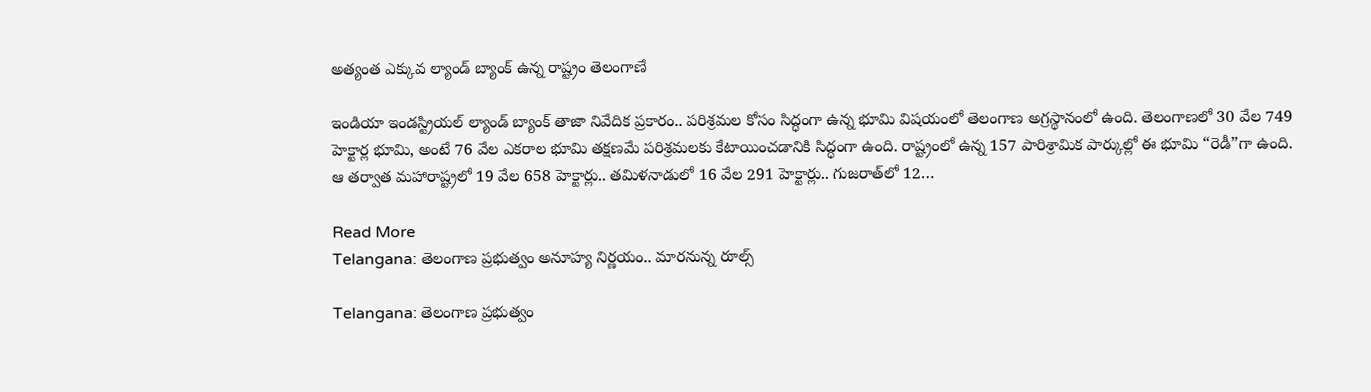అత్యంత ఎక్కువ ల్యాండ్ బ్యాంక్ ఉన్న రాష్ట్రం తెలంగాణే

ఇండియా ఇండస్ట్రియల్ ల్యాండ్ బ్యాంక్ తాజా నివేదిక ప్రకారం.. పరిశ్రమల కోసం సిద్ధంగా ఉన్న భూమి విషయంలో తెలంగాణ అగ్రస్థానంలో ఉంది. తెలంగాణలో 30 వేల 749 హెక్టార్ల భూమి, అంటే 76 వేల ఎకరాల భూమి తక్షణమే పరిశ్రమలకు కేటాయించడానికి సిద్ధంగా ఉంది. రాష్ట్రంలో ఉన్న 157 పారిశ్రామిక పార్కుల్లో ఈ భూమి “రెడీ”గా ఉంది. ఆ తర్వాత మహారాష్ట్రలో 19 వేల 658 హెక్టార్లు.. తమిళనాడులో 16 వేల 291 హెక్టార్లు.. గుజరాత్‌లో 12…

Read More
Telangana: తెలంగాణ ప్రభుత్వం అనూహ్య నిర్ణయం.. మారనున్న రూల్స్

Telangana: తెలంగాణ ప్రభుత్వం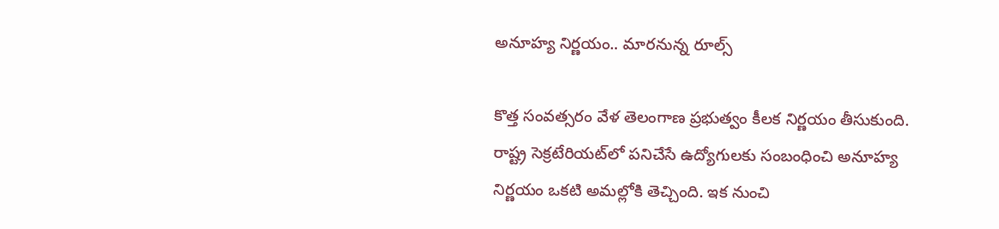అనూహ్య నిర్ణయం.. మారనున్న రూల్స్

కొత్త సంవత్సరం వేళ తెలంగాణ ప్రభుత్వం కీలక నిర్ణయం తీసుకుంది. రాష్ట్ర సెక్రటేరియట్‌లో పనిచేసే ఉద్యోగులకు సంబంధించి అనూహ్య నిర్ణయం ఒకటి అమల్లోకి తెచ్చింది. ఇక నుంచి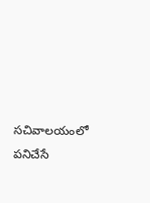సచివాలయంలో పనిచేసే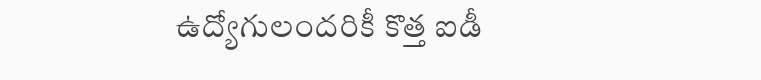ఉద్యోగులందరికీ కొత్త ఐడీ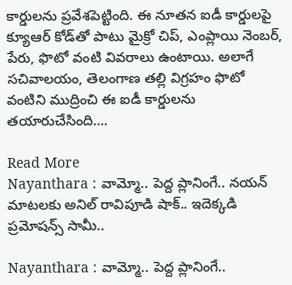కార్డులను ప్రవేశపెట్టింది. ఈ నూతన ఐడీ కార్డులపై క్యూఆర్ కోడ్‌తో పాటు మైక్రో చిప్, ఎంప్లాయి నెంబర్, పేరు, ఫొటో వంటి వివరాలు ఉంటాయి. అలాగే సచివాలయం, తెలంగాణ తల్లి విగ్రహం ఫొటో వంటిని ముద్రించి ఈ ఐడీ కార్డులను తయారుచేసింది….

Read More
Nayanthara : వామ్మో.. పెద్ద ప్లానింగే.. నయన్ మాటలకు అనిల్ రావిపూడి షాక్.. ఇదెక్కడి ప్రమోషన్స్ సామీ..

Nayanthara : వామ్మో.. పెద్ద ప్లానింగే..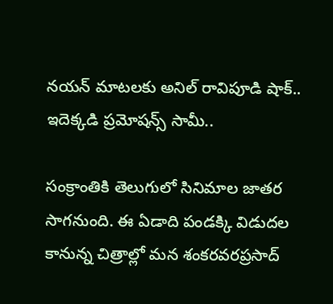నయన్ మాటలకు అనిల్ రావిపూడి షాక్.. ఇదెక్కడి ప్రమోషన్స్ సామీ..

సంక్రాంతికి తెలుగులో సినిమాల జాతర సాగనుంది. ఈ ఏడాది పండక్కి విడుదల కానున్న చిత్రాల్లో మన శంకరవరప్రసాద్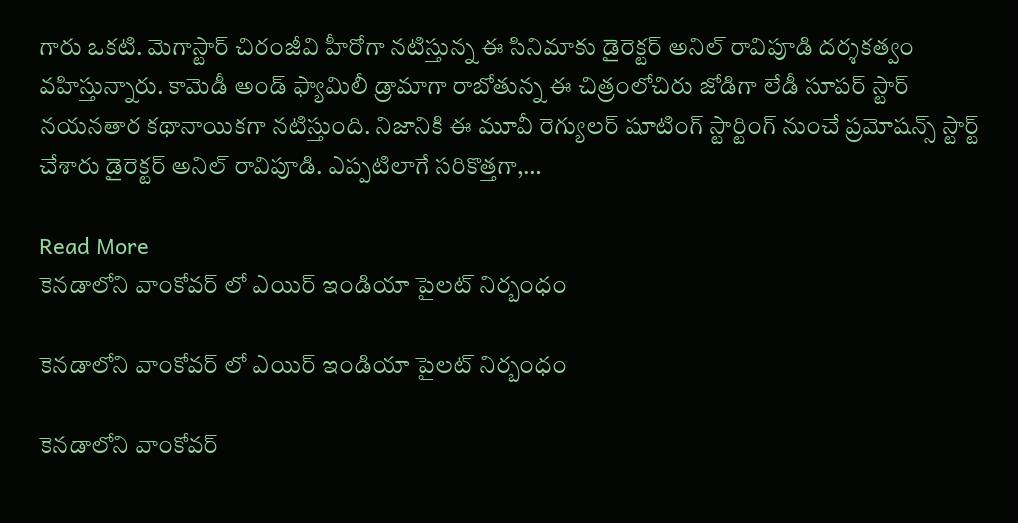గారు ఒకటి. మెగాస్టార్ చిరంజీవి హీరోగా నటిస్తున్న ఈ సినిమాకు డైరెక్టర్ అనిల్ రావిపూడి దర్శకత్వం వహిస్తున్నారు. కామెడీ అండ్ ఫ్యామిలీ డ్రామాగా రాబోతున్న ఈ చిత్రంలోచిరు జోడిగా లేడీ సూపర్ స్టార్ నయనతార కథానాయికగా నటిస్తుంది. నిజానికి ఈ మూవీ రెగ్యులర్ షూటింగ్ స్టార్టింగ్ నుంచే ప్రమోషన్స్ స్టార్ట్ చేశారు డైరెక్టర్ అనిల్ రావిపూడి. ఎప్పటిలాగే సరికొత్తగా,…

Read More
కెనడాలోని వాంకోవర్ లో ఎయిర్ ఇండియా పైలట్ నిర్బంధం

కెనడాలోని వాంకోవర్ లో ఎయిర్ ఇండియా పైలట్ నిర్బంధం

కెనడాలోని వాంకోవర్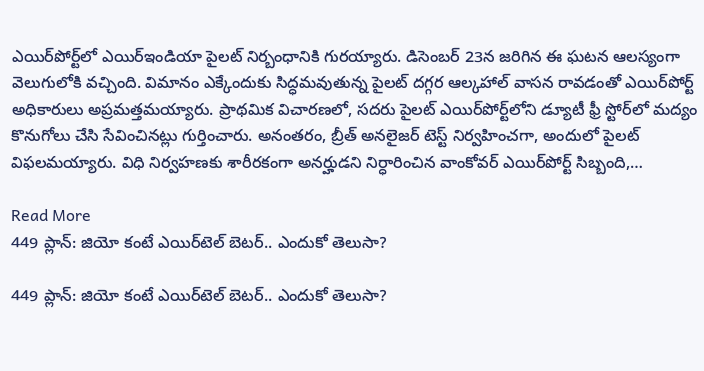ఎయిర్‌పోర్ట్‌లో ఎయిర్‌ఇండియా పైలట్ నిర్బంధానికి గురయ్యారు. డిసెంబర్ 23న జరిగిన ఈ ఘటన ఆలస్యంగా వెలుగులోకి వచ్చింది. విమానం ఎక్కేందుకు సిద్ధమవుతున్న పైలట్ దగ్గర ఆల్కహాల్ వాసన రావడంతో ఎయిర్‌పోర్ట్ అధికారులు అప్రమత్తమయ్యారు. ప్రాథమిక విచారణలో, సదరు పైలట్ ఎయిర్‌పోర్ట్‌లోని డ్యూటీ ఫ్రీ స్టోర్‌లో మద్యం కొనుగోలు చేసి సేవించినట్లు గుర్తించారు. అనంతరం, బ్రీత్ అనలైజర్ టెస్ట్ నిర్వహించగా, అందులో పైలట్ విఫలమయ్యారు. విధి నిర్వహణకు శారీరకంగా అనర్హుడని నిర్ధారించిన వాంకోవర్ ఎయిర్‌పోర్ట్ సిబ్బంది,…

Read More
449 ప్లాన్: జియో కంటే ఎయిర్‌టెల్ బెటర్.. ఎందుకో తెలుసా?

449 ప్లాన్: జియో కంటే ఎయిర్‌టెల్ బెటర్.. ఎందుకో తెలుసా?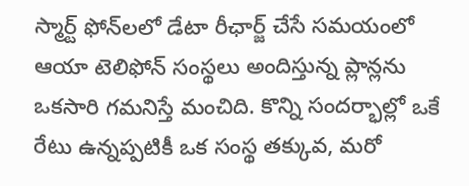స్మార్ట్ ఫోన్‌లలో డేటా రీఛార్జ్ చేసే సమయంలో ఆయా టెలిఫోన్ సంస్థలు అందిస్తున్న ప్లాన్లను ఒకసారి గమనిస్తే మంచిది. కొన్ని సందర్భాల్లో ఒకే రేటు ఉన్నప్పటికీ ఒక సంస్థ తక్కువ, మరో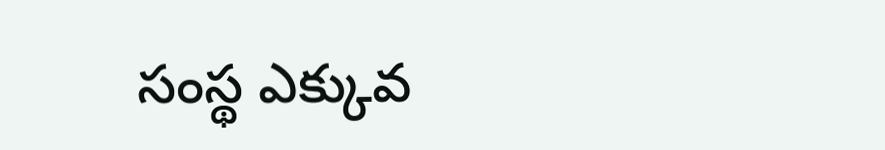సంస్థ ఎక్కువ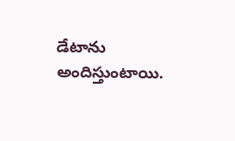డేటాను అందిస్తుంటాయి.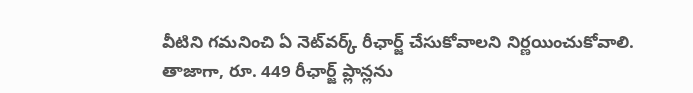వీటిని గమనించి ఏ నెట్‌వర్క్ రీఛార్జ్ చేసుకోవాలని నిర్ణయించుకోవాలి. తాజాగా, రూ. 449 రీఛార్జ్ ప్లాన్లను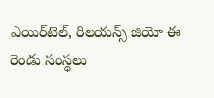ఎయిర్‌టెల్, రిలయన్స్ జియో ఈ రెండు సంస్థలు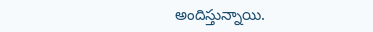అందిస్తున్నాయి.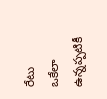రేటు ఒకేలా ఉన్నప్పటికీ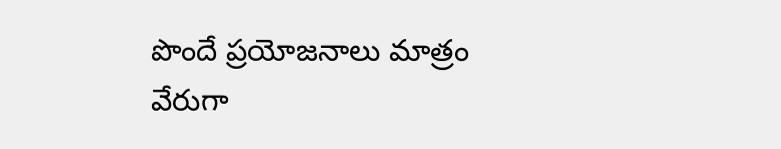పొందే ప్రయోజనాలు మాత్రం వేరుగా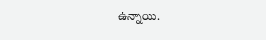ఉన్నాయి.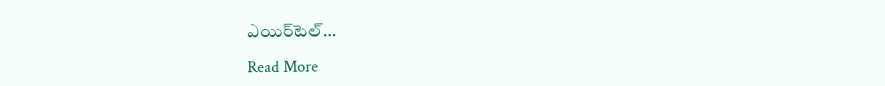ఎయిర్‌టెల్…

Read More